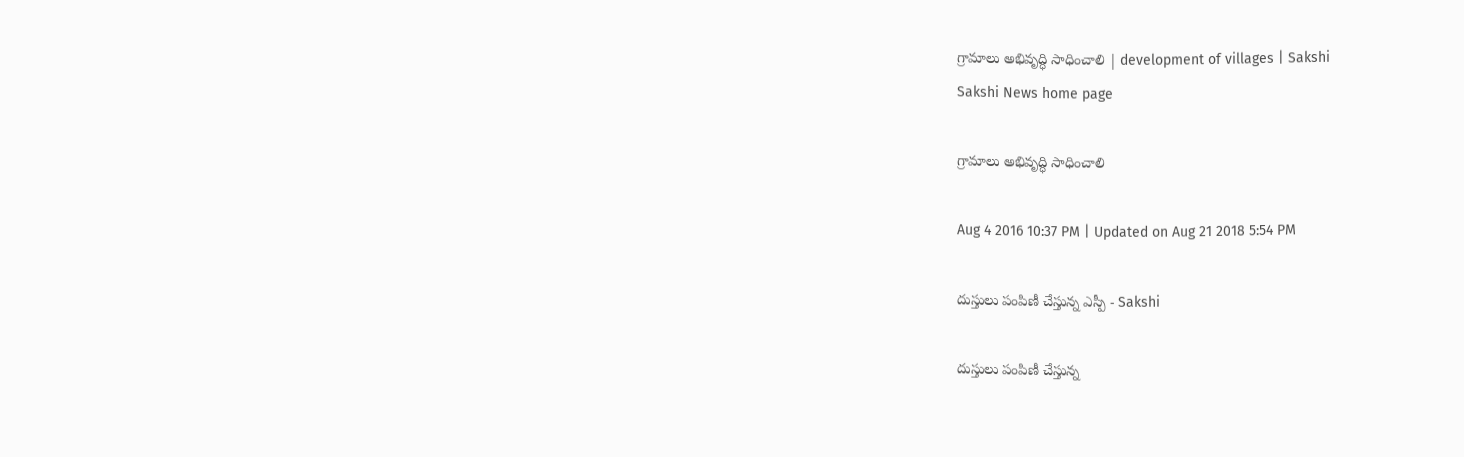గ్రామాలు అభివృద్ధి సాధించాలి | development of villages | Sakshi
Sakshi News home page

గ్రామాలు అభివృద్ధి సాధించాలి

Aug 4 2016 10:37 PM | Updated on Aug 21 2018 5:54 PM

దుస్తులు పంపిణీ చేస్తున్న ఎస్పీ - Sakshi

దుస్తులు పంపిణీ చేస్తున్న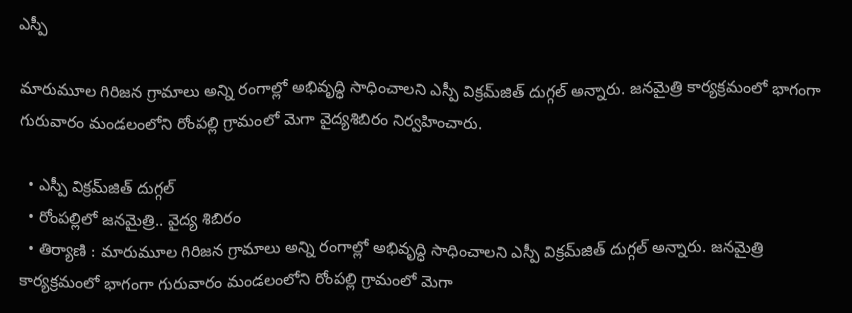ఎస్పీ

మారుమూల గిరిజన గ్రామాలు అన్ని రంగాల్లో అభివృద్ధి సాధించాలని ఎస్పీ విక్రమ్‌జిత్‌ దుగ్గల్‌ అన్నారు. జనమైత్రి కార్యక్రమంలో భాగంగా గురువారం మండలంలోని రోంపల్లి గ్రామంలో మెగా వైద్యశిబిరం నిర్వహించారు.

  • ఎస్పీ విక్రమ్‌జిత్‌ దుగ్గల్‌
  • రోంపల్లిలో జనమైత్రి.. వైద్య శిబిరం
  • తిర్యాణి : మారుమూల గిరిజన గ్రామాలు అన్ని రంగాల్లో అభివృద్ధి సాధించాలని ఎస్పీ విక్రమ్‌జిత్‌ దుగ్గల్‌ అన్నారు. జనమైత్రి కార్యక్రమంలో భాగంగా గురువారం మండలంలోని రోంపల్లి గ్రామంలో మెగా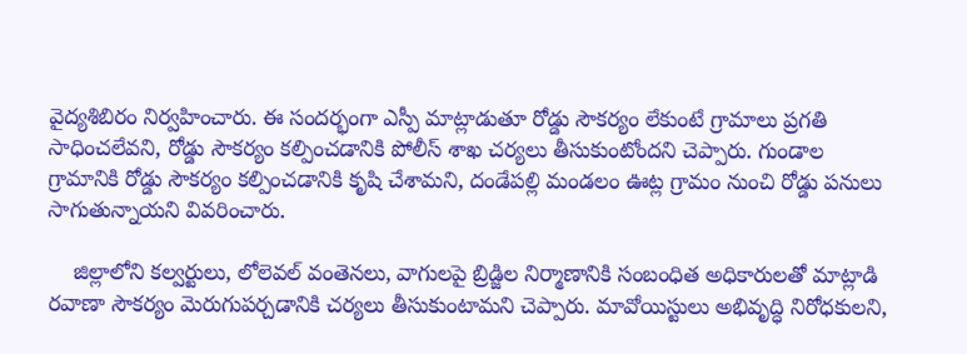వైద్యశిబిరం నిర్వహించారు. ఈ సందర్భంగా ఎస్పీ మాట్లాడుతూ రోడ్డు సౌకర్యం లేకుంటే గ్రామాలు ప్రగతి సాధించలేవని, రోడ్డు సౌకర్యం కల్పించడానికి పోలీస్‌ శాఖ చర్యలు తీసుకుంటోందని చెప్పారు. గుండాల గ్రామానికి రోడ్డు సౌకర్యం కల్పించడానికి కృషి చేశామని, దండేపల్లి మండలం ఊట్ల గ్రామం నుంచి రోడ్డు పనులు సాగుతున్నాయని వివరించారు.

    జిల్లాలోని కల్వర్టులు, లోలెవల్‌ వంతెనలు, వాగులపై బ్రిడ్జిల నిర్మాణానికి సంబంధిత అధికారులతో మాట్లాడి రవాణా సౌకర్యం మెరుగుపర్చడానికి చర్యలు తీసుకుంటామని చెప్పారు. మావోయిస్టులు అభివృద్ధి నిరోధకులని,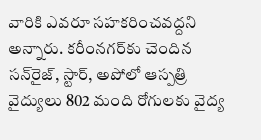వారికి ఎవరూ సహకరించవద్దని అన్నారు. కరీంనగర్‌కు చెందిన సన్‌రైజ్, స్టార్, అపోలో ఆస్పత్రి వైద్యులు 802 మంది రోగులకు వైద్య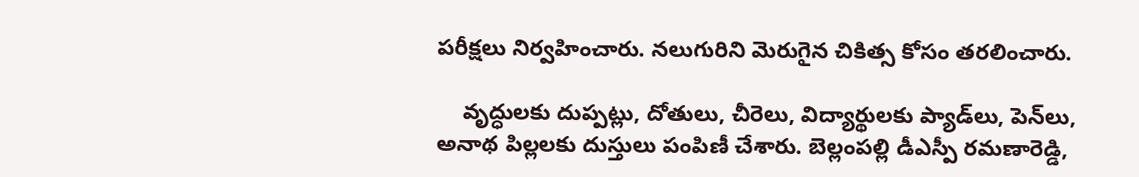పరీక్షలు నిర్వహించారు. నలుగురిని మెరుగైన చికిత్స కోసం తరలించారు.

    వృద్ధులకు దుప్పట్లు, దోతులు, చీరెలు, విద్యార్థులకు ప్యాడ్‌లు, పెన్‌లు, అనాథ పిల్లలకు దుస్తులు పంపిణీ చేశారు. బెల్లంపల్లి డీఎస్పీ రమణారెడ్డి,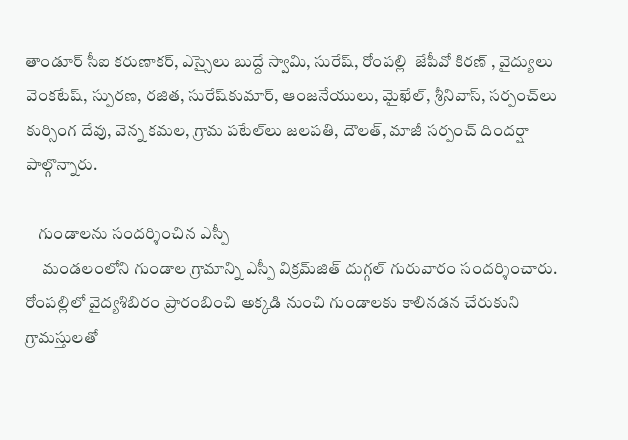తాండూర్‌ సీఐ కరుణాకర్, ఎస్సైలు బుద్దే స్వామి, సురేష్, రోంపల్లి  జేపీవో కిరణ్‌ , వైద్యులు వెంకటేష్, స్పురణ, రజిత, సురేష్‌కుమార్, ఆంజనేయులు, మైఖేల్, శ్రీనివాస్, సర్పంచ్‌లు కుర్సింగ దేవు, వెన్న కమల, గ్రామ పటేల్‌లు జలపతి, దౌలత్, మాజీ సర్పంచ్‌ దిందర్షా పాల్గొన్నారు.

    గుండాలను సందర్శించిన ఎస్పీ
     మండలంలోని గుండాల గ్రామాన్ని ఎస్పీ విక్రమ్‌జిత్‌ దుగ్గల్‌ గురువారం సందర్శించారు. రోంపల్లిలో వైద్యశిబిరం ప్రారంబించి అక్కడి నుంచి గుండాలకు కాలినడన చేరుకుని గ్రామస్తులతో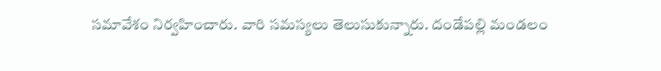సమావేశం నిర్వహించారు. వారి సమస్యలు తెలుసుకున్నారు. దండేపల్లి మండలం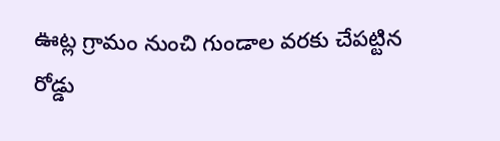ఊట్ల గ్రామం నుంచి గుండాల వరకు చేపట్టిన రోడ్డు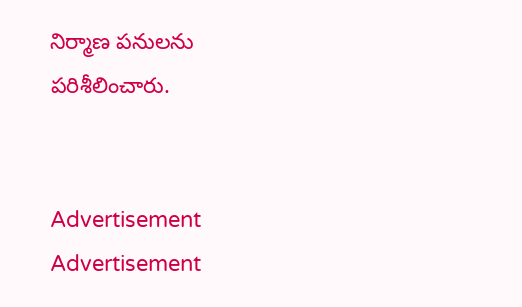నిర్మాణ పనులను పరిశీలించారు.


Advertisement
Advertisement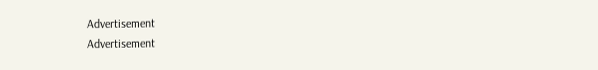Advertisement
Advertisement